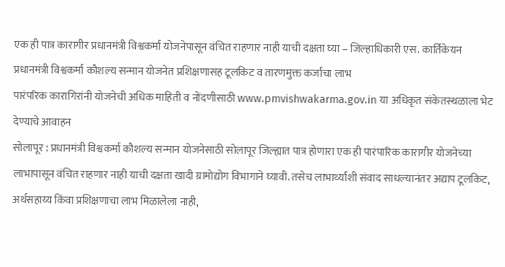एक ही पात्र कारागीर प्रधानमंत्री विश्वकर्मा योजनेपासून वंचित राहणार नाही याची दक्षता घ्या – जिल्हाधिकारी एस. कार्तिकेयन
प्रधानमंत्री विश्वकर्मा कौशल्य सन्मान योजनेत प्रशिक्षणासह टूलकिट व तारणमुक्त कर्जाचा लाभ
पारंपरिक कारागिरांनी योजनेची अधिक माहिती व नोंदणीसाठी www.pmvishwakarma.gov.in या अधिकृत संकेतस्थळाला भेट देण्याचे आवाहन
सोलापूर : प्रधानमंत्री विश्वकर्मा कौशल्य सन्मान योजनेसाठी सोलापूर जिल्ह्यात पात्र होणारा एक ही पारंपारिक कारागीर योजनेच्या लाभापासून वंचित राहणार नाही याची दक्षता खादी ग्रामोद्योग विभागाने घ्यावी. तसेच लाभार्थ्यांशी संवाद साधल्यानंतर अद्याप टूलकिट, अर्थसहाय्य किंवा प्रशिक्षणाचा लाभ मिळालेला नाही,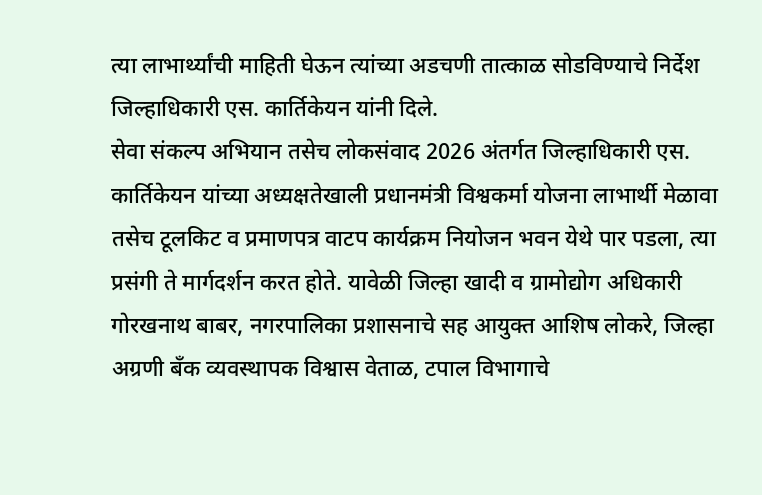त्या लाभार्थ्यांची माहिती घेऊन त्यांच्या अडचणी तात्काळ सोडविण्याचे निर्देश जिल्हाधिकारी एस. कार्तिकेयन यांनी दिले.
सेवा संकल्प अभियान तसेच लोकसंवाद 2026 अंतर्गत जिल्हाधिकारी एस. कार्तिकेयन यांच्या अध्यक्षतेखाली प्रधानमंत्री विश्वकर्मा योजना लाभार्थी मेळावा तसेच टूलकिट व प्रमाणपत्र वाटप कार्यक्रम नियोजन भवन येथे पार पडला, त्या प्रसंगी ते मार्गदर्शन करत होते. यावेळी जिल्हा खादी व ग्रामोद्योग अधिकारी गोरखनाथ बाबर, नगरपालिका प्रशासनाचे सह आयुक्त आशिष लोकरे, जिल्हा अग्रणी बँक व्यवस्थापक विश्वास वेताळ, टपाल विभागाचे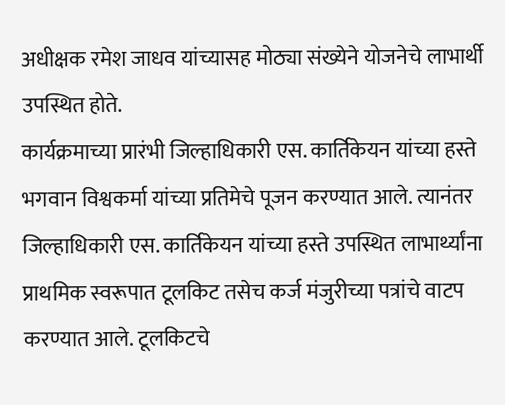अधीक्षक रमेश जाधव यांच्यासह मोठ्या संख्येने योजनेचे लाभार्थी उपस्थित होते.
कार्यक्रमाच्या प्रारंभी जिल्हाधिकारी एस. कार्तिकेयन यांच्या हस्ते भगवान विश्वकर्मा यांच्या प्रतिमेचे पूजन करण्यात आले. त्यानंतर जिल्हाधिकारी एस. कार्तिकेयन यांच्या हस्ते उपस्थित लाभार्थ्यांना प्राथमिक स्वरूपात टूलकिट तसेच कर्ज मंजुरीच्या पत्रांचे वाटप करण्यात आले. टूलकिटचे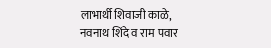लाभार्थी शिवाजी काळे, नवनाथ शिंदे व राम पवार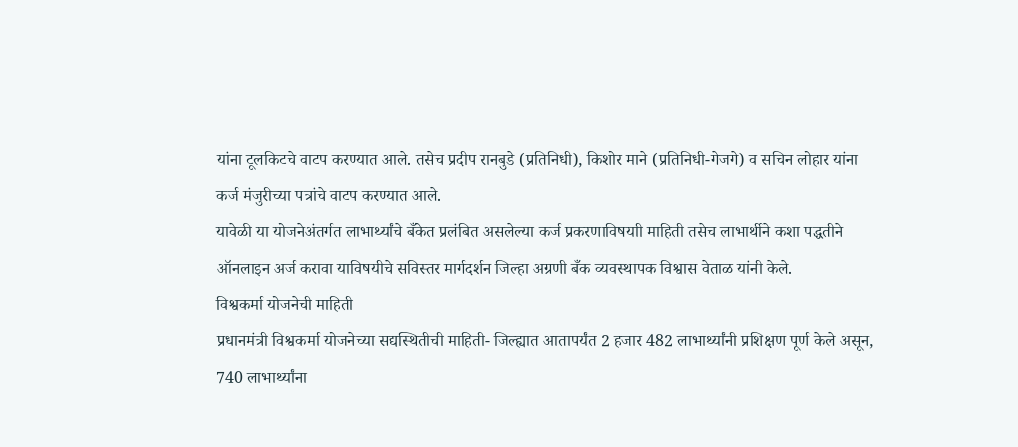यांना टूलकिटचे वाटप करण्यात आले. तसेच प्रदीप रानबुडे (प्रतिनिधी), किशोर माने (प्रतिनिधी-गेजगे) व सचिन लोहार यांना कर्ज मंजुरीच्या पत्रांचे वाटप करण्यात आले.
यावेळी या योजनेअंतर्गत लाभार्थ्यांचे बँकेत प्रलंबित असलेल्या कर्ज प्रकरणाविषयाी माहिती तसेच लाभार्थीने कशा पद्धतीने ऑनलाइन अर्ज करावा याविषयीचे सविस्तर मार्गदर्शन जिल्हा अग्रणी बँक व्यवस्थापक विश्वास वेताळ यांनी केले.
विश्वकर्मा योजनेची माहिती
प्रधानमंत्री विश्वकर्मा योजनेच्या सद्यस्थितीची माहिती- जिल्ह्यात आतापर्यंत 2 हजार 482 लाभार्थ्यांनी प्रशिक्षण पूर्ण केले असून, 740 लाभार्थ्यांना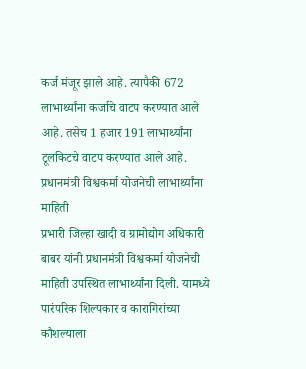कर्ज मंजूर झाले आहे. त्यापैकी 672 लाभार्थ्यांना कर्जाचे वाटप करण्यात आले आहे. तसेच 1 हजार 191 लाभार्थ्यांना टूलकिटचे वाटप करण्यात आले आहे.
प्रधानमंत्री विश्वकर्मा योजनेची लाभार्थ्यांना माहिती
प्रभारी जिल्हा खादी व ग्रामोद्योग अधिकारी बाबर यांनी प्रधानमंत्री विश्वकर्मा योजनेची माहिती उपस्थित लाभार्थ्यांना दिली. यामध्ये पारंपरिक शिल्पकार व कारागिरांच्या कौशल्याला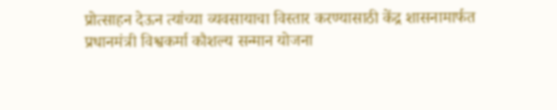प्रोत्साहन देऊन त्यांच्या व्यवसायाचा विस्तार करण्यासाठी केंद्र शासनामार्फत प्रधानमंत्री विश्वकर्मा कौशल्य सन्मान योजना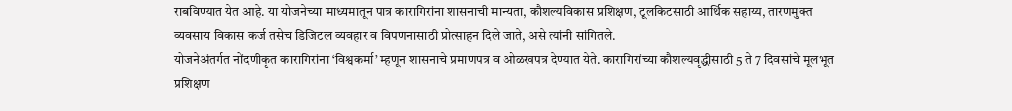राबविण्यात येत आहे. या योजनेच्या माध्यमातून पात्र कारागिरांना शासनाची मान्यता, कौशल्यविकास प्रशिक्षण, टूलकिटसाठी आर्थिक सहाय्य, तारणमुक्त व्यवसाय विकास कर्ज तसेच डिजिटल व्यवहार व विपणनासाठी प्रोत्साहन दिले जाते, असे त्यांनी सांगितले.
योजनेअंतर्गत नोंदणीकृत कारागिरांना ‘विश्वकर्मा’ म्हणून शासनाचे प्रमाणपत्र व ओळखपत्र देण्यात येते. कारागिरांच्या कौशल्यवृद्धीसाठी 5 ते 7 दिवसांचे मूलभूत प्रशिक्षण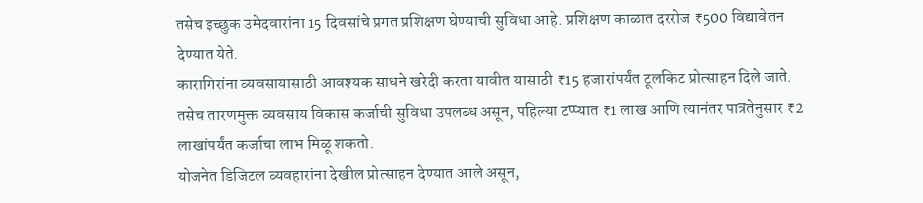तसेच इच्छुक उमेदवारांना 15 दिवसांचे प्रगत प्रशिक्षण घेण्याची सुविधा आहे. प्रशिक्षण काळात दररोज ₹500 विद्यावेतन देण्यात येते.
कारागिरांना व्यवसायासाठी आवश्यक साधने खरेदी करता यावीत यासाठी ₹15 हजारांपर्यंत टूलकिट प्रोत्साहन दिले जाते. तसेच तारणमुक्त व्यवसाय विकास कर्जाची सुविधा उपलब्ध असून, पहिल्या टप्प्यात ₹1 लाख आणि त्यानंतर पात्रतेनुसार ₹2 लाखांपर्यंत कर्जाचा लाभ मिळू शकतो.
योजनेत डिजिटल व्यवहारांना देखील प्रोत्साहन देण्यात आले असून,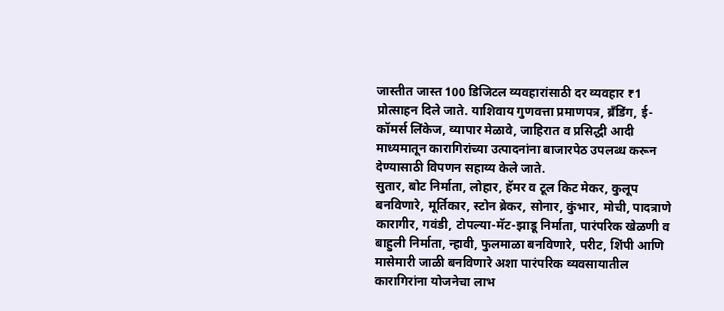जास्तीत जास्त 100 डिजिटल व्यवहारांसाठी दर व्यवहार ₹1 प्रोत्साहन दिले जाते. याशिवाय गुणवत्ता प्रमाणपत्र, ब्रँडिंग, ई-कॉमर्स लिंकेज, व्यापार मेळावे, जाहिरात व प्रसिद्धी आदी माध्यमातून कारागिरांच्या उत्पादनांना बाजारपेठ उपलब्ध करून देण्यासाठी विपणन सहाय्य केले जाते.
सुतार, बोट निर्माता, लोहार, हॅमर व टूल किट मेकर, कुलूप बनविणारे, मूर्तिकार, स्टोन ब्रेकर, सोनार, कुंभार, मोची, पादत्राणे कारागीर, गवंडी, टोपल्या-मॅट-झाडू निर्माता, पारंपरिक खेळणी व बाहुली निर्माता, न्हावी, फुलमाळा बनविणारे, परीट, शिंपी आणि मासेमारी जाळी बनविणारे अशा पारंपरिक व्यवसायातील कारागिरांना योजनेचा लाभ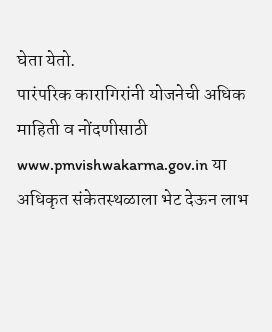घेता येतो.
पारंपरिक कारागिरांनी योजनेची अधिक माहिती व नोंदणीसाठी www.pmvishwakarma.gov.in या अधिकृत संकेतस्थळाला भेट देऊन लाभ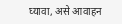घ्यावा, असे आवाहन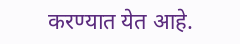करण्यात येत आहे.